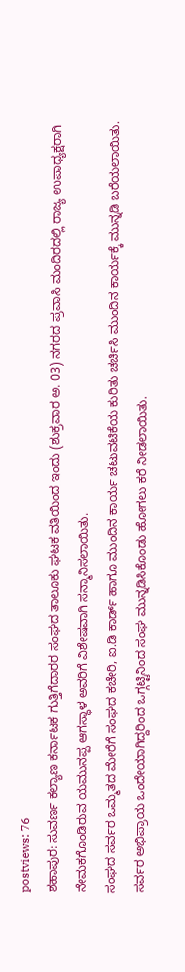postviews: 76
ಶಹಾಪುರ: ಸುವರ್ಣ ಕಲ್ಯಾಣ ಕರ್ನಾಟಕ ಗುತ್ತಿಗೆದಾರರ ಸಂಘದ ತಾಲೂಕು ಘಟಕ ವತಿಯಿಂದ ಇಂದು (ಶುಕ್ರವಾರ ಅ. 03) ನಗರದ ಪ್ರವಾಸಿ ಮಂದಿರದಲ್ಲಿ ರಾಜ್ಯ ಉಪಾಧ್ಯಕ್ಷರಾಗಿ ನೇಮಕಗೊಂಡಿರುವ ಯಮುನಪ್ಪ ಆಗಸ್ಥಾಳ ಅವರಿಗೆ ವಿಶೇಷವಾಗಿ ಸನ್ಮಾನಿಸಲಾಯಿತು.
ಸಂಘದ ಸರ್ವರ ಒಮ್ಮತದ ಮೇರೆಗೆ ಸಂಘದ ಕಚೇರಿ, ಐ.ಡಿ ಕಾರ್ಡ್ ಹಾಗೂ ಮುಂದಿನ ಕಾರ್ಯ ಚಟುವಟಿಕೆಯ ಕುರಿತು ಚರ್ಚಿಸಿ ಮುಂದಿನ ಕಾರ್ಯಕ್ಕೆ ಮುನ್ನಡಿ ಬರೆಯಲಾಯಿತು. ಸರ್ವರ ಅಭಿಪ್ರಾಯ ಒಂದೇಯಾಗಿದ್ದರಿಂದ ಒಗ್ಗಟ್ಟಿನಿಂದ ಸಂಘ ಮುನ್ನಡಿಸಿಕೊಂಡು ಹೋಗಲು ಕರೆ ನೀಡಲಾಯಿತು.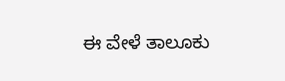ಈ ವೇಳೆ ತಾಲೂಕು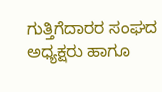ಗುತ್ತಿಗೆದಾರರ ಸಂಘದ ಅಧ್ಯಕ್ಷರು ಹಾಗೂ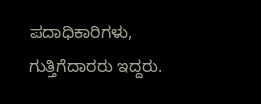ಪದಾಧಿಕಾರಿಗಳು, ಗುತ್ತಿಗೆದಾರರು ಇದ್ದರು.